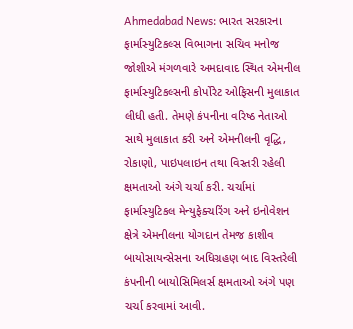Ahmedabad News: ભારત સરકારના ફાર્માસ્યુટિકલ્સ વિભાગના સચિવ મનોજ જોશીએ મંગળવારે અમદાવાદ સ્થિત એમનીલ ફાર્માસ્યુટિકલ્સની કોર્પોરેટ ઓફિસની મુલાકાત લીધી હતી. તેમણે કંપનીના વરિષ્ઠ નેતાઓ સાથે મુલાકાત કરી અને એમનીલની વૃદ્ધિ, રોકાણો, પાઇપલાઇન તથા વિસ્તરી રહેલી ક્ષમતાઓ અંગે ચર્ચા કરી. ચર્ચામાં ફાર્માસ્યુટિકલ મેન્યુફેક્ચરિંગ અને ઇનોવેશન ક્ષેત્રે એમનીલના યોગદાન તેમજ કાશીવ બાયોસાયન્સેસના અધિગ્રહણ બાદ વિસ્તરેલી કંપનીની બાયોસિમિલર્સ ક્ષમતાઓ અંગે પણ ચર્ચા કરવામાં આવી.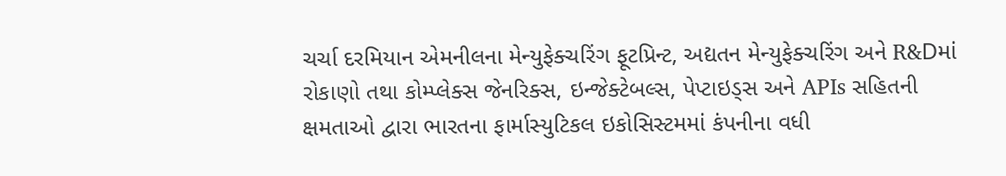ચર્ચા દરમિયાન એમનીલના મેન્યુફેક્ચરિંગ ફૂટપ્રિન્ટ, અદ્યતન મેન્યુફેક્ચરિંગ અને R&Dમાં રોકાણો તથા કોમ્પ્લેક્સ જેનરિક્સ, ઇન્જેક્ટેબલ્સ, પેપ્ટાઇડ્સ અને APIs સહિતની ક્ષમતાઓ દ્વારા ભારતના ફાર્માસ્યુટિકલ ઇકોસિસ્ટમમાં કંપનીના વધી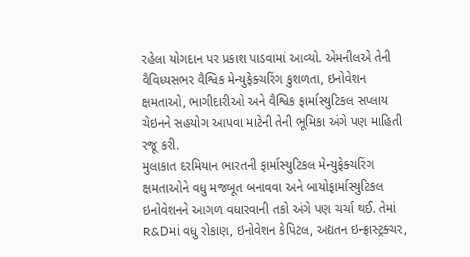રહેલા યોગદાન પર પ્રકાશ પાડવામાં આવ્યો. એમનીલએ તેની વૈવિધ્યસભર વૈશ્વિક મેન્યુફેક્ચરિંગ કુશળતા, ઇનોવેશન ક્ષમતાઓ, ભાગીદારીઓ અને વૈશ્વિક ફાર્માસ્યુટિકલ સપ્લાય ચેઇનને સહયોગ આપવા માટેની તેની ભૂમિકા અંગે પણ માહિતી રજૂ કરી.
મુલાકાત દરમિયાન ભારતની ફાર્માસ્યુટિકલ મેન્યુફેક્ચરિંગ ક્ષમતાઓને વધુ મજબૂત બનાવવા અને બાયોફાર્માસ્યુટિકલ ઇનોવેશનને આગળ વધારવાની તકો અંગે પણ ચર્ચા થઈ. તેમાં R&Dમાં વધુ રોકાણ, ઇનોવેશન કેપિટલ, અદ્યતન ઇન્ફ્રાસ્ટ્રક્ચર,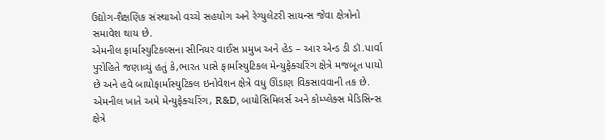ઉદ્યોગ-શૈક્ષણિક સંસ્થાઓ વચ્ચે સહયોગ અને રેગ્યુલેટરી સાયન્સ જેવા ક્ષેત્રોનો સમાવેશ થાય છે.
એમનીલ ફાર્માસ્યુટિકલ્સના સીનિયર વાઈસ પ્રમુખ અને હેડ – આર એન્ડ ડી ડૉ.પાર્વા પુરોહિતે જણાવ્યું હતું કે,ભારત પાસે ફાર્માસ્યુટિકલ મેન્યુફેક્ચરિંગ ક્ષેત્રે મજબૂત પાયો છે અને હવે બાયોફાર્માસ્યુટિકલ ઇનોવેશન ક્ષેત્રે વધુ ઊંડાણ વિકસાવવાની તક છે. એમનીલ ખાતે અમે મેન્યુફેક્ચરિંગ, R&D, બાયોસિમિલર્સ અને કોમ્પ્લેક્સ મેડિસિન્સ ક્ષેત્રે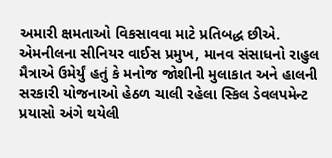અમારી ક્ષમતાઓ વિકસાવવા માટે પ્રતિબદ્ધ છીએ.
એમનીલના સીનિયર વાઈસ પ્રમુખ, માનવ સંસાધનો રાહુલ મૈત્રાએ ઉમેર્યું હતું કે મનોજ જોશીની મુલાકાત અને હાલની સરકારી યોજનાઓ હેઠળ ચાલી રહેલા સ્કિલ ડેવલપમેન્ટ પ્રયાસો અંગે થયેલી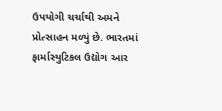ઉપયોગી ચર્ચાથી અમને પ્રોત્સાહન મળ્યું છે. ભારતમાં ફાર્માસ્યુટિકલ ઉદ્યોગ આર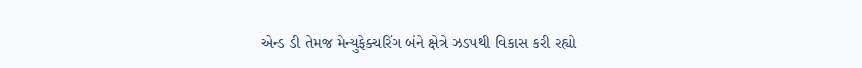એન્ડ ડી તેમજ મેન્યુફેક્ચરિંગ બંને ક્ષેત્રે ઝડપથી વિકાસ કરી રહ્યો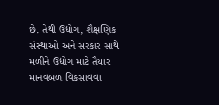છે. તેથી ઉદ્યોગ, શૈક્ષણિક સંસ્થાઓ અને સરકાર સાથે મળીને ઉદ્યોગ માટે તૈયાર માનવબળ વિકસાવવા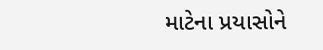માટેના પ્રયાસોને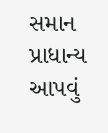સમાન પ્રાધાન્ય આપવું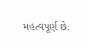મહત્વપૂર્ણ છે.